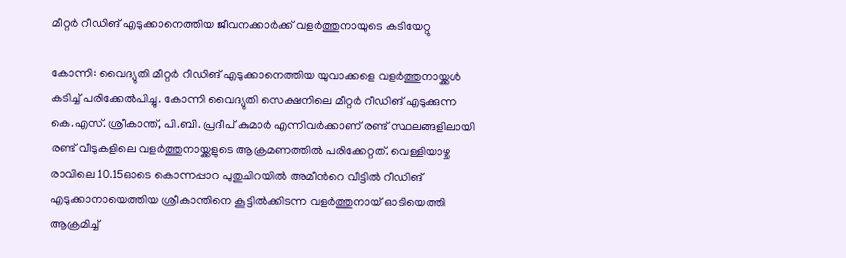മീറ്റർ റീഡിങ് എടുക്കാനെത്തിയ ജീവനക്കാർക്ക് വളർത്തുനായുടെ കടിയേറ്റു

കോന്നി: വൈദ്യുതി മീറ്റർ റീഡിങ് എടുക്കാനെത്തിയ യുവാക്കളെ വളർത്തുനായ്ക്കൾ കടിച്ച് പരിക്കേൽപിച്ചു. കോന്നി വൈദ്യുതി സെക്ഷനിലെ മീറ്റർ റീഡിങ് എടുക്കുന്ന കെ.എസ്. ശ്രീകാന്ത്, പി.ബി. പ്രദീപ് കുമാർ എന്നിവർക്കാണ് രണ്ട് സ്ഥലങ്ങളിലായി രണ്ട് വീടുകളിലെ വളർത്തുനായ്ക്കളുടെ ആക്രമണത്തിൽ പരിക്കേറ്റത്. വെള്ളിയാഴ്ച രാവിലെ 10.15ഓടെ കൊന്നപ്പാറ പുതുചിറയിൽ അമീന്‍റെ വീട്ടിൽ റീഡിങ് എടുക്കാനായെത്തിയ ശ്രീകാന്തിനെ കൂട്ടിൽക്കിടന്ന വളർത്തുനായ് ഓടിയെത്തി ആക്രമിച്ച്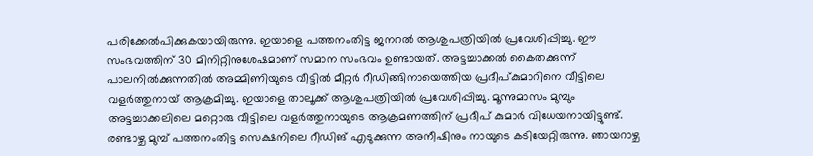പരിക്കേൽപിക്കുകയായിരുന്നു. ഇയാളെ പത്തനംതിട്ട ജനറൽ ആശുപത്രിയിൽ പ്രവേശിപ്പിച്ചു. ഈ സംഭവത്തിന് 30 മിനിറ്റിനുശേഷമാണ് സമാന സംഭവം ഉണ്ടായത്. അട്ടച്ചാക്കൽ കൈതക്കുന്ന് പാലനിൽക്കുന്നതിൽ അമ്മിണിയുടെ വീട്ടിൽ മീറ്റർ റീഡിങ്ങിനായെത്തിയ പ്രദീപ്കുമാറിനെ വീട്ടിലെ വളർത്തുനായ് ആക്രമിച്ചു. ഇയാളെ താലൂക്ക് ആശുപത്രിയിൽ പ്രവേശിപ്പിച്ചു. മൂന്നുമാസം മുമ്പും അട്ടച്ചാക്കലിലെ മറ്റൊരു വീട്ടിലെ വളർത്തുനായുടെ ആക്രമണത്തിന് പ്രദീപ് കുമാർ വിധേയനായിട്ടുണ്ട്. രണ്ടാഴ്ച മുമ്പ് പത്തനംതിട്ട സെക്ഷനിലെ റീഡിങ് എടുക്കുന്ന അനീഷിനും നായുടെ കടിയേറ്റിരുന്നു. ഞായറാഴ്ച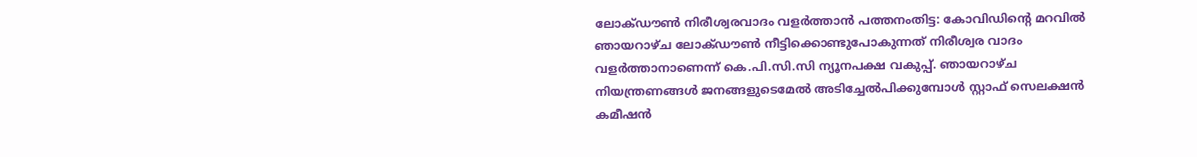ലോക്ഡൗൺ നിരീശ്വരവാദം വളർത്താൻ പത്തനംതിട്ട: കോവിഡിന്‍റെ മറവിൽ ഞായറാഴ്ച ലോക്ഡൗൺ നീട്ടിക്കൊണ്ടുപോകുന്നത് നിരീശ്വര വാദം വളർത്താനാണെന്ന് കെ.പി.സി.സി ന്യൂനപക്ഷ വകുപ്പ്. ഞായറാഴ്ച നിയന്ത്രണങ്ങൾ ജനങ്ങളുടെമേൽ അടിച്ചേൽപിക്കുമ്പോൾ സ്റ്റാഫ് സെലക്ഷൻ കമീഷൻ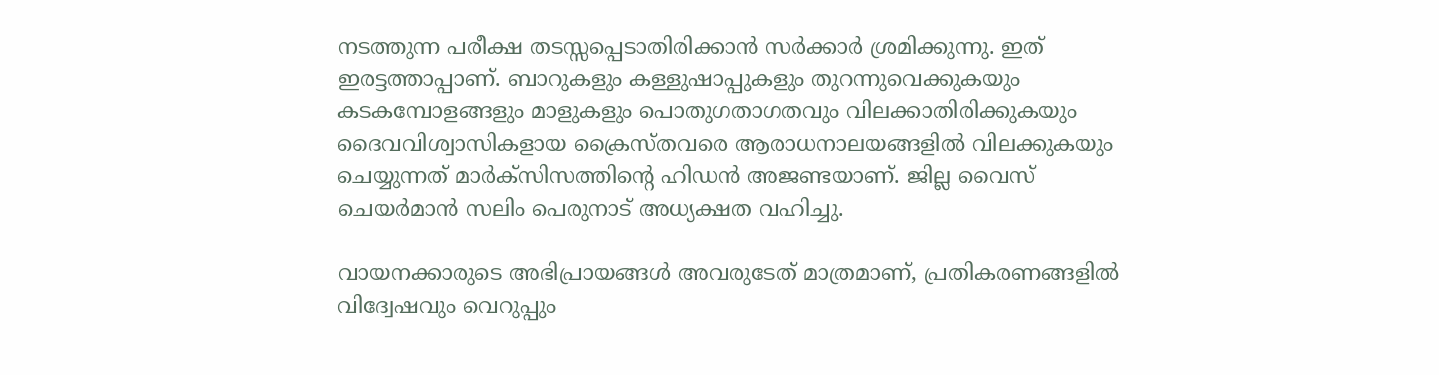നടത്തുന്ന പരീക്ഷ തടസ്സപ്പെടാതിരിക്കാൻ സർക്കാർ ശ്രമിക്കുന്നു. ഇത് ഇരട്ടത്താപ്പാണ്. ബാറുകളും കള്ളുഷാപ്പുകളും തുറന്നുവെക്കുകയും കടകമ്പോളങ്ങളും മാളുകളും പൊതുഗതാഗതവും വിലക്കാതിരിക്കുകയും ദൈവവിശ്വാസികളായ ക്രൈസ്തവരെ ആരാധനാലയങ്ങളിൽ വിലക്കുകയും ചെയ്യുന്നത് മാർക്സിസത്തിന്‍റെ ഹിഡൻ അജണ്ടയാണ്. ജില്ല വൈസ് ചെയർമാൻ സലിം പെരുനാട് അധ്യക്ഷത വഹിച്ചു.

വായനക്കാരുടെ അഭിപ്രായങ്ങള്‍ അവരുടേത് മാത്രമാണ്, പ്രതികരണങ്ങളിൽ വിദ്വേഷവും വെറുപ്പും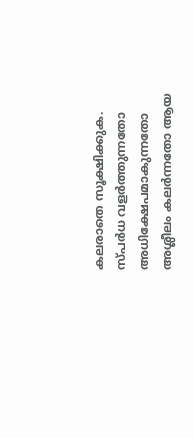കലരാതെ സൂക്ഷിക്കുക. സ്പർധ വളർത്തുന്നതോ അധിക്ഷേപമാകുന്നതോ അശ്ലീലം കലർന്നതോ ആയ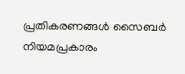പ്രതികരണങ്ങൾ സൈബർ നിയമപ്രകാരം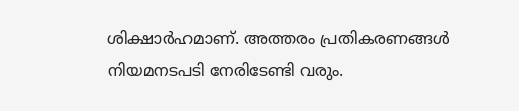ശിക്ഷാർഹമാണ്. അത്തരം പ്രതികരണങ്ങൾ നിയമനടപടി നേരിടേണ്ടി വരും.